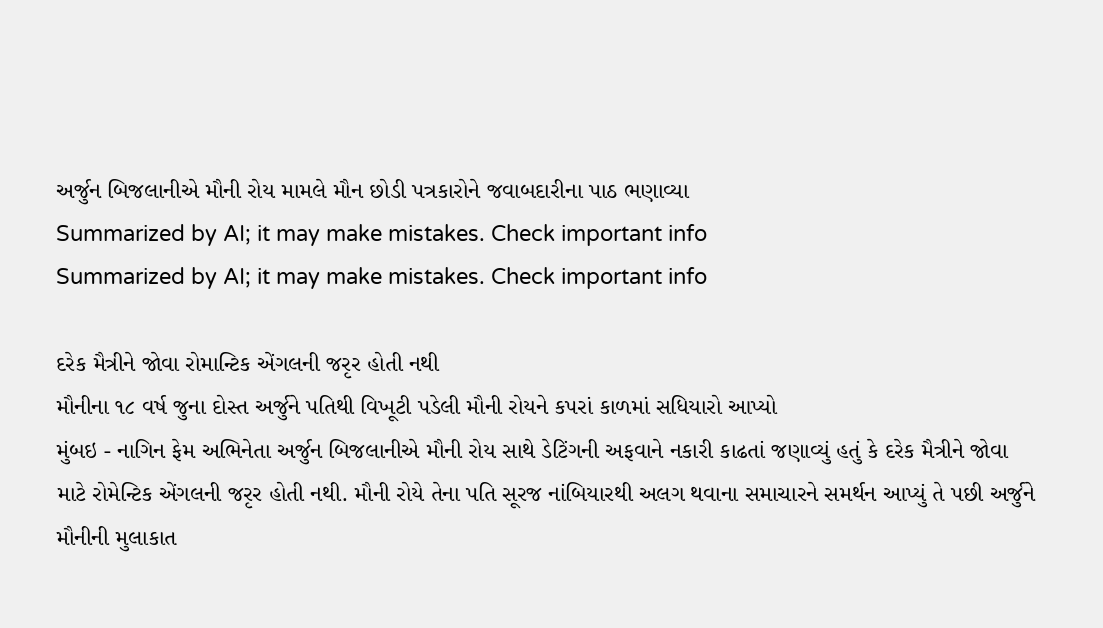અર્જુન બિજલાનીએ મૌની રોય મામલે મૌન છોડી પત્રકારોને જવાબદારીના પાઠ ભણાવ્યા
Summarized by AI; it may make mistakes. Check important info
Summarized by AI; it may make mistakes. Check important info

દરેક મૈત્રીને જોવા રોમાન્ટિક એંગલની જરૃર હોતી નથી
મૌનીના ૧૮ વર્ષ જુના દોસ્ત અર્જુને પતિથી વિખૂટી પડેલી મૌની રોયને કપરાં કાળમાં સધિયારો આપ્યો
મુંબઇ - નાગિન ફેમ અભિનેતા અર્જુન બિજલાનીએ મૌની રોય સાથે ડેટિંગની અફવાને નકારી કાઢતાં જણાવ્યું હતું કે દરેક મૈત્રીને જોવા માટે રોમેન્ટિક એંગલની જરૃર હોતી નથી. મૌની રોયે તેના પતિ સૂરજ નાંબિયારથી અલગ થવાના સમાચારને સમર્થન આપ્યું તે પછી અર્જુને મૌનીની મુલાકાત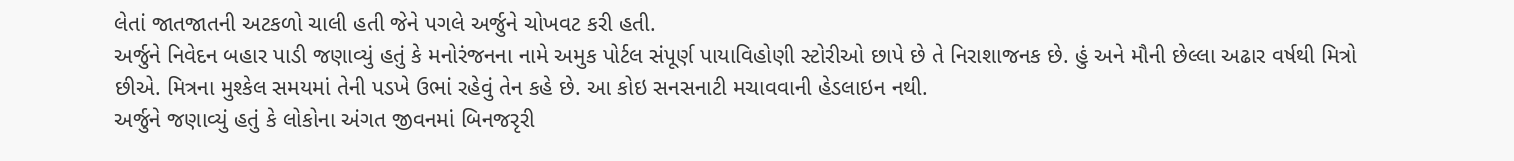લેતાં જાતજાતની અટકળો ચાલી હતી જેને પગલે અર્જુને ચોખવટ કરી હતી.
અર્જુને નિવેદન બહાર પાડી જણાવ્યું હતું કે મનોરંજનના નામે અમુક પોર્ટલ સંપૂર્ણ પાયાવિહોણી સ્ટોરીઓ છાપે છે તે નિરાશાજનક છે. હું અને મૌની છેલ્લા અઢાર વર્ષથી મિત્રો છીએ. મિત્રના મુશ્કેલ સમયમાં તેની પડખે ઉભાં રહેવું તેન કહે છે. આ કોઇ સનસનાટી મચાવવાની હેડલાઇન નથી.
અર્જુને જણાવ્યું હતું કે લોકોના અંગત જીવનમાં બિનજરૃરી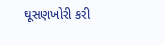ઘૂસણખોરી કરી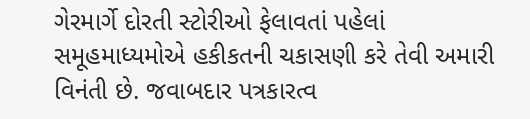ગેરમાર્ગે દોરતી સ્ટોરીઓ ફેલાવતાં પહેલાં સમૂહમાધ્યમોએ હકીકતની ચકાસણી કરે તેવી અમારી વિનંતી છે. જવાબદાર પત્રકારત્વ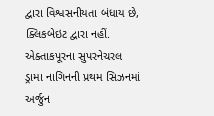દ્વારા વિશ્વસનીયતા બંધાય છે, ક્લિકબેઇટ દ્વારા નહીં.
એક્તાકપૂરના સુપરનેચરલ ડ્રામા નાગિનની પ્રથમ સિઝનમાં અર્જુન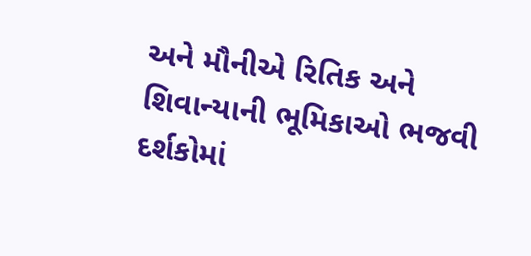અને મૌનીએ રિતિક અને શિવાન્યાની ભૂમિકાઓ ભજવી દર્શકોમાં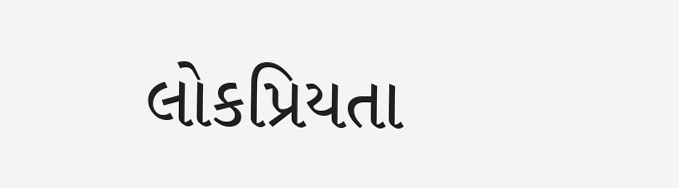લોકપ્રિયતા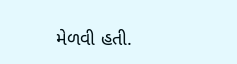મેળવી હતી.